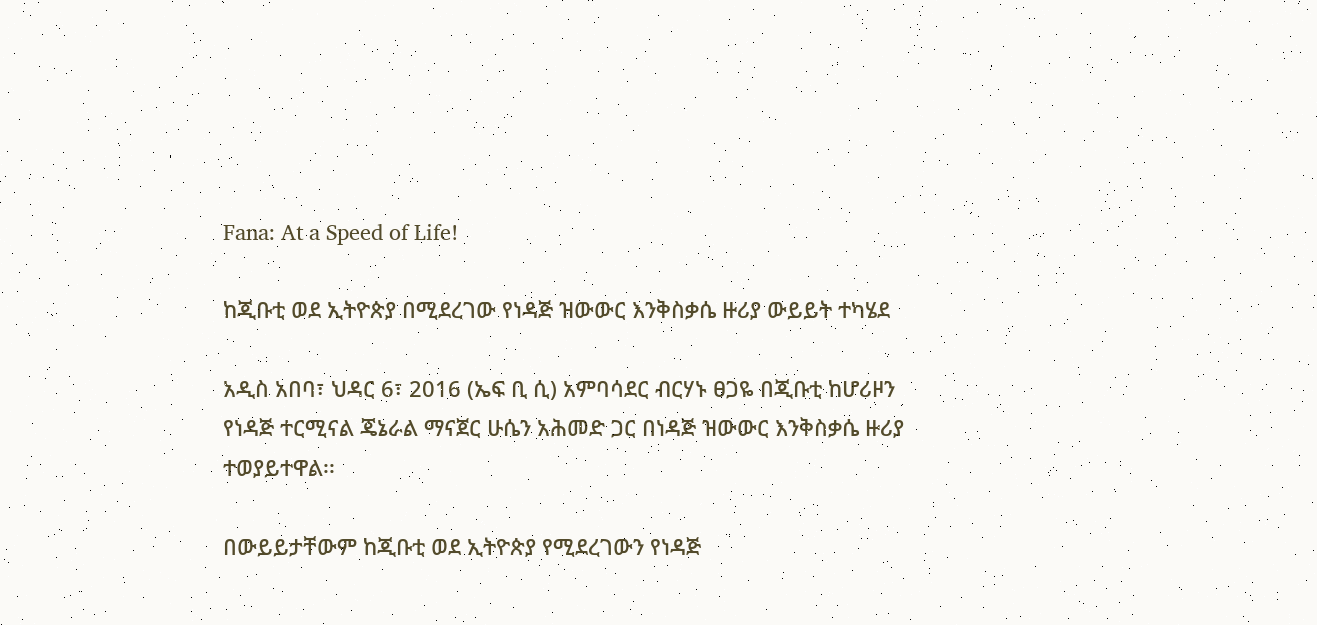Fana: At a Speed of Life!

ከጂቡቲ ወደ ኢትዮጵያ በሚደረገው የነዳጅ ዝውውር እንቅስቃሴ ዙሪያ ውይይት ተካሄደ

አዲስ አበባ፣ ህዳር 6፣ 2016 (ኤፍ ቢ ሲ) አምባሳደር ብርሃኑ ፀጋዬ በጂቡቲ ከሆሪዞን የነዳጅ ተርሚናል ጄኔራል ማናጀር ሁሴን አሕመድ ጋር በነዳጅ ዝውውር እንቅስቃሴ ዙሪያ ተወያይተዋል፡፡

በውይይታቸውም ከጂቡቲ ወደ ኢትዮጵያ የሚደረገውን የነዳጅ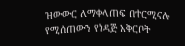ዝውውር ለማቀላጠፍ በተርሚናሉ የሚሰጠውን የነዳጅ አቅርቦት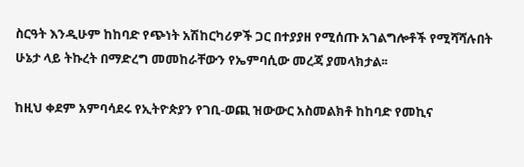ስርዓት እንዲሁም ከከባድ የጭነት አሽከርካሪዎች ጋር በተያያዘ የሚሰጡ አገልግሎቶች የሚሻሻሉበት ሁኔታ ላይ ትኩረት በማድረግ መመከራቸውን የኤምባሲው መረጃ ያመላክታል፡፡

ከዚህ ቀደም አምባሳደሩ የኢትዮጵያን የገቢ-ወጪ ዝውውር አስመልክቶ ከከባድ የመኪና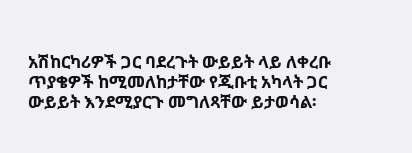አሽከርካሪዎች ጋር ባደረጉት ውይይት ላይ ለቀረቡ ጥያቄዎች ከሚመለከታቸው የጂቡቲ አካላት ጋር ውይይት እንደሚያርጉ መግለጻቸው ይታወሳል፡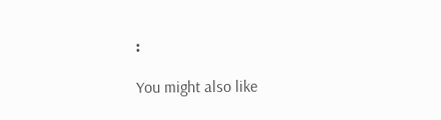፡

You might also like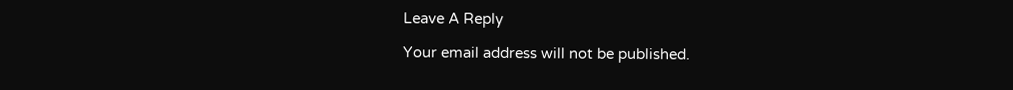Leave A Reply

Your email address will not be published.